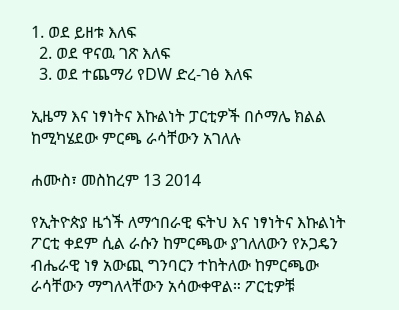1. ወደ ይዘቱ እለፍ
  2. ወደ ዋናዉ ገጽ እለፍ
  3. ወደ ተጨማሪ የDW ድረ-ገፅ እለፍ

ኢዜማ እና ነፃነትና እኩልነት ፓርቲዎች በሶማሌ ክልል ከሚካሄደው ምርጫ ራሳቸውን አገለሉ

ሐሙስ፣ መስከረም 13 2014

የኢትዮጵያ ዜጎች ለማኅበራዊ ፍትህ እና ነፃነትና እኩልነት ፖርቲ ቀደም ሲል ራሱን ከምርጫው ያገለለውን የኦጋዴን ብሔራዊ ነፃ አውጪ ግንባርን ተከትለው ከምርጫው ራሳቸውን ማግለላቸውን አሳውቀዋል። ፖርቲዎቹ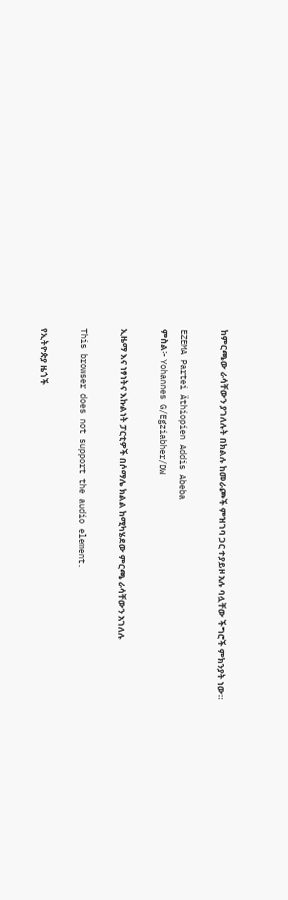ከምርጫው ራሳቸውን ያገለሉት በክልሉ ከመራጮች ምዝገባ ጋር ተያይዞ አሉ ባሏቸው ችግሮች ምክንያት ነው።

EZEMA Partei Äthiopien Addis Abeba
ምስል፦ Yohannes G/Egziabher/DW

ኢዜማ እና ነፃነትና እኩልነት ፓርቲዎች በሶማሌ ክልል ከሚካሄደው ምርጫ ራሳቸውን አገለሉ

This browser does not support the audio element.

የኢትዮጵያ ዜጎች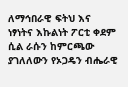ለማኅበራዊ ፍትህ እና ነፃነትና እኩልነት ፖርቲ ቀደም ሲል ራሱን ከምርጫው ያገለለውን የኦጋዴን ብሔራዊ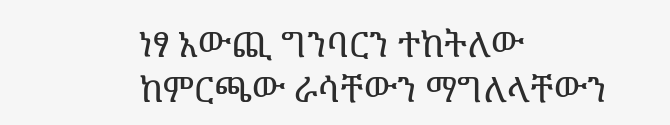ነፃ አውጪ ግንባርን ተከትለው ከምርጫው ራሳቸውን ማግለላቸውን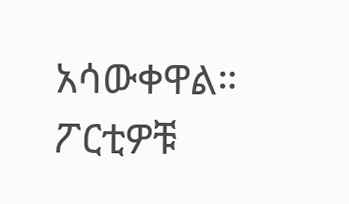አሳውቀዋል። ፖርቲዎቹ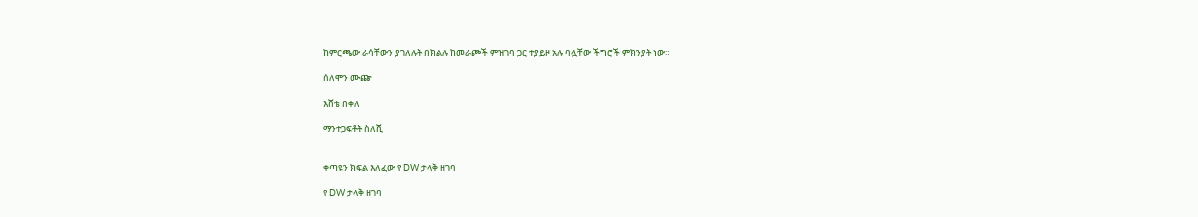ከምርጫው ራሳቸውን ያገለሉት በክልሉ ከመራጮች ምዝገባ ጋር ተያይዞ አሉ ባሏቸው ችግሮች ምክንያት ነው።

ሰለሞን ሙጬ

እሸቴ በቀለ

ማንተጋፍቶት ስለሺ


ቀጣዩን ክፍል እለፈው የ DW ታላቅ ዘገባ

የ DW ታላቅ ዘገባ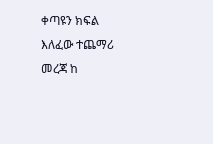ቀጣዩን ክፍል እለፈው ተጨማሪ መረጃ ከ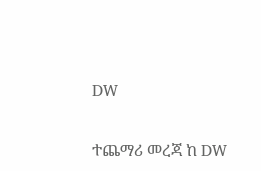DW

ተጨማሪ መረጃ ከ DW